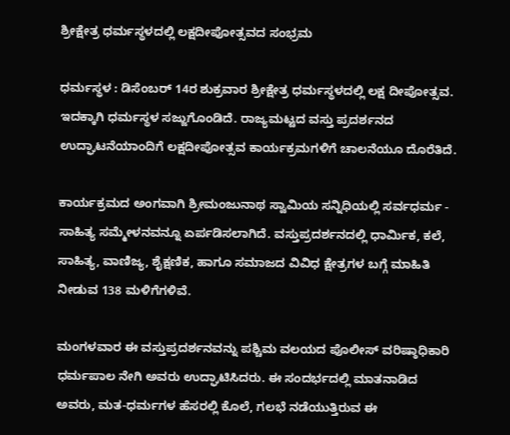ಶ್ರೀಕ್ಷೇತ್ರ ಧರ್ಮಸ್ಥಳದಲ್ಲಿ ಲಕ್ಷದೀಪೋತ್ಸವದ ಸಂಭ್ರಮ

ಧರ್ಮಸ್ಥಳ : ಡಿಸೆಂಬರ್‌ 14ರ ಶುಕ್ರವಾರ ಶ್ರೀಕ್ಷೇತ್ರ ಧರ್ಮಸ್ಥಳದಲ್ಲಿ ಲಕ್ಷ ದೀಪೋತ್ಸವ. ಇದಕ್ಕಾಗಿ ಧರ್ಮಸ್ಥಳ ಸಜ್ಜುಗೊಂಡಿದೆ. ರಾಜ್ಯಮಟ್ಟದ ವಸ್ತು ಪ್ರದರ್ಶನದ ಉದ್ಘಾಟನೆಯಾಂದಿಗೆ ಲಕ್ಷದೀಪೋತ್ಸವ ಕಾರ್ಯಕ್ರಮಗಳಿಗೆ ಚಾಲನೆಯೂ ದೊರೆತಿದೆ.

ಕಾರ್ಯಕ್ರಮದ ಅಂಗವಾಗಿ ಶ್ರೀಮಂಜುನಾಥ ಸ್ವಾಮಿಯ ಸನ್ನಿಧಿಯಲ್ಲಿ ಸರ್ವಧರ್ಮ - ಸಾಹಿತ್ಯ ಸಮ್ಮೇಳನವನ್ನೂ ಏರ್ಪಡಿಸಲಾಗಿದೆ. ವಸ್ತುಪ್ರದರ್ಶನದಲ್ಲಿ ಧಾರ್ಮಿಕ, ಕಲೆ, ಸಾಹಿತ್ಯ, ವಾಣಿಜ್ಯ, ಶೈಕ್ಷಣಿಕ, ಹಾಗೂ ಸಮಾಜದ ವಿವಿಧ ಕ್ಷೇತ್ರಗಳ ಬಗ್ಗೆ ಮಾಹಿತಿ ನೀಡುವ 138 ಮಳಿಗೆಗಳಿವೆ.

ಮಂಗಳವಾರ ಈ ವಸ್ತುಪ್ರದರ್ಶನವನ್ನು ಪಶ್ಚಿಮ ವಲಯದ ಪೊಲೀಸ್‌ ವರಿಷ್ಠಾಧಿಕಾರಿ ಧರ್ಮಪಾಲ ನೇಗಿ ಅವರು ಉದ್ಘಾಟಿಸಿದರು. ಈ ಸಂದರ್ಭದಲ್ಲಿ ಮಾತನಾಡಿದ ಅವರು, ಮತ-ಧರ್ಮಗಳ ಹೆಸರಲ್ಲಿ ಕೊಲೆ, ಗಲಭೆ ನಡೆಯುತ್ತಿರುವ ಈ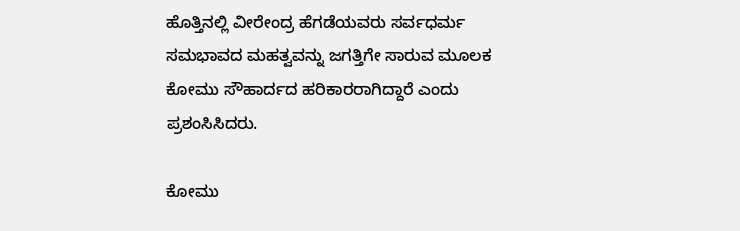ಹೊತ್ತಿನಲ್ಲಿ ವೀರೇಂದ್ರ ಹೆಗಡೆಯವರು ಸರ್ವಧರ್ಮ ಸಮಭಾವದ ಮಹತ್ವವನ್ನು ಜಗತ್ತಿಗೇ ಸಾರುವ ಮೂಲಕ ಕೋಮು ಸೌಹಾರ್ದದ ಹರಿಕಾರರಾಗಿದ್ದಾರೆ ಎಂದು ಪ್ರಶಂಸಿಸಿದರು.

ಕೋಮು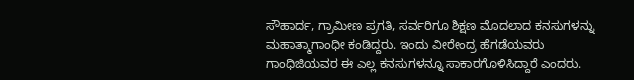ಸೌಹಾರ್ದ, ಗ್ರಾಮೀಣ ಪ್ರಗತಿ, ಸರ್ವರಿಗೂ ಶಿಕ್ಷಣ ಮೊದಲಾದ ಕನಸುಗಳನ್ನು ಮಹಾತ್ಮಾಗಾಂಧೀ ಕಂಡಿದ್ದರು. ಇಂದು ವೀರೇಂದ್ರ ಹೆಗಡೆಯವರು ಗಾಂಧಿಜಿಯವರ ಈ ಎಲ್ಲ ಕನಸುಗಳನ್ನೂ ಸಾಕಾರಗೊಳಿಸಿದ್ದಾರೆ ಎಂದರು.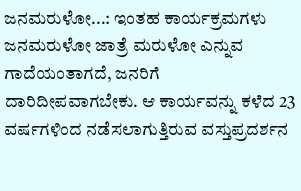ಜನಮರುಳೋ...: ಇಂತಹ ಕಾರ್ಯಕ್ರಮಗಳು ಜನಮರುಳೋ ಜಾತ್ರೆ ಮರುಳೋ ಎನ್ನುವ ಗಾದೆಯಂತಾಗದೆ, ಜನರಿಗೆ ದಾರಿದೀಪವಾಗಬೇಕು. ಆ ಕಾರ್ಯವನ್ನು ಕಳೆದ 23 ವರ್ಷಗಳಿಂದ ನಡೆಸಲಾಗುತ್ತಿರುವ ವಸ್ತುಪ್ರದರ್ಶನ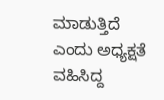ಮಾಡುತ್ತಿದೆ ಎಂದು ಅಧ್ಯಕ್ಷತೆ ವಹಿಸಿದ್ದ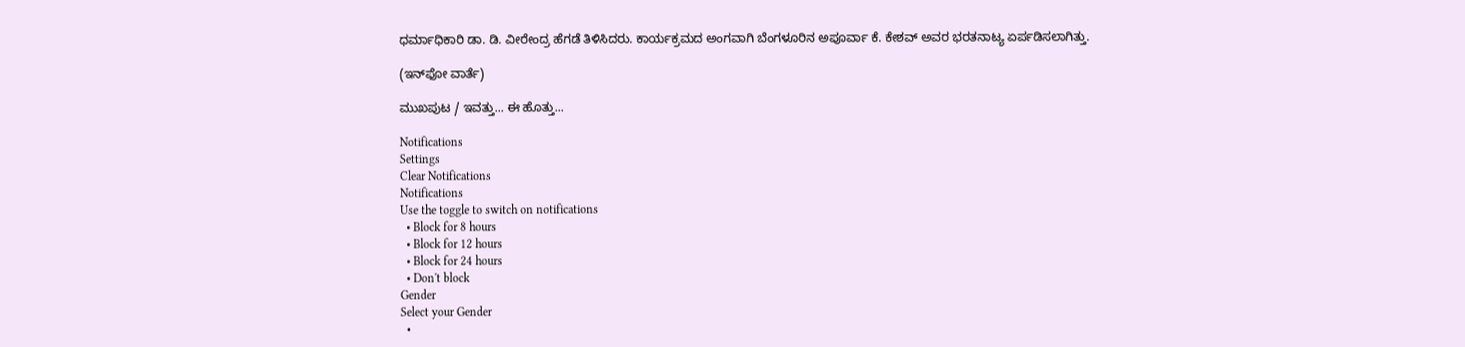ಧರ್ಮಾಧಿಕಾರಿ ಡಾ. ಡಿ. ವೀರೇಂದ್ರ ಹೆಗಡೆ ತಿಳಿಸಿದರು. ಕಾರ್ಯಕ್ರಮದ ಅಂಗವಾಗಿ ಬೆಂಗಳೂರಿನ ಅಪೂರ್ವಾ ಕೆ. ಕೇಶವ್‌ ಅವರ ಭರತನಾಟ್ಯ ಏರ್ಪಡಿಸಲಾಗಿತ್ತು.

(ಇನ್‌ಫೋ ವಾರ್ತೆ)

ಮುಖಪುಟ / ಇವತ್ತು... ಈ ಹೊತ್ತು...

Notifications
Settings
Clear Notifications
Notifications
Use the toggle to switch on notifications
  • Block for 8 hours
  • Block for 12 hours
  • Block for 24 hours
  • Don't block
Gender
Select your Gender
  •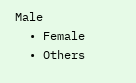Male
  • Female
  • Others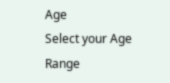Age
Select your Age Range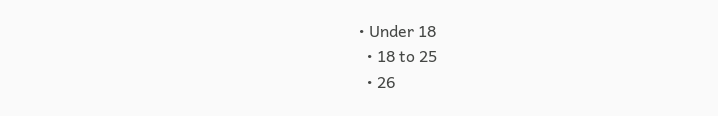• Under 18
  • 18 to 25
  • 26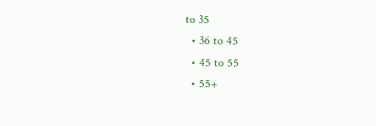to 35
  • 36 to 45
  • 45 to 55
  • 55+